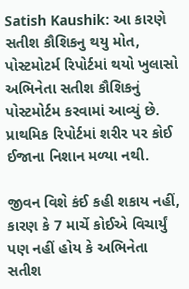Satish Kaushik: આ કારણે સતીશ કૌશિકનુ થયુ મોત, પોસ્ટમોટર્મ રિપોર્ટમાં થયો ખુલાસો
અભિનેતા સતીશ કૌશિકનું પોસ્ટમોર્ટમ કરવામાં આવ્યું છે. પ્રાથમિક રિપોર્ટમાં શરીર પર કોઈ ઈજાના નિશાન મળ્યા નથી.

જીવન વિશે કંઈ કહી શકાય નહીં, કારણ કે 7 માર્ચે કોઈએ વિચાર્યું પણ નહીં હોય કે અભિનેતા સતીશ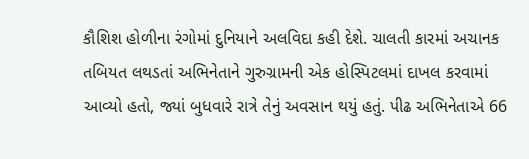કૌશિશ હોળીના રંગોમાં દુનિયાને અલવિદા કહી દેશે. ચાલતી કારમાં અચાનક તબિયત લથડતાં અભિનેતાને ગુરુગ્રામની એક હોસ્પિટલમાં દાખલ કરવામાં આવ્યો હતો, જ્યાં બુધવારે રાત્રે તેનું અવસાન થયું હતું. પીઢ અભિનેતાએ 66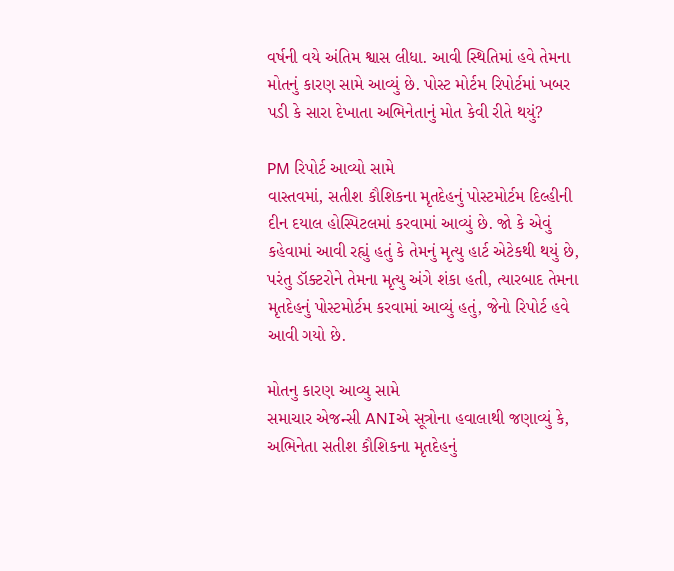વર્ષની વયે અંતિમ શ્વાસ લીધા. આવી સ્થિતિમાં હવે તેમના મોતનું કારણ સામે આવ્યું છે. પોસ્ટ મોર્ટમ રિપોર્ટમાં ખબર પડી કે સારા દેખાતા અભિનેતાનું મોત કેવી રીતે થયું?

PM રિપોર્ટ આવ્યો સામે
વાસ્તવમાં, સતીશ કૌશિકના મૃતદેહનું પોસ્ટમોર્ટમ દિલ્હીની દીન દયાલ હોસ્પિટલમાં કરવામાં આવ્યું છે. જો કે એવું કહેવામાં આવી રહ્યું હતું કે તેમનું મૃત્યુ હાર્ટ એટેકથી થયું છે, પરંતુ ડૉક્ટરોને તેમના મૃત્યુ અંગે શંકા હતી, ત્યારબાદ તેમના મૃતદેહનું પોસ્ટમોર્ટમ કરવામાં આવ્યું હતું, જેનો રિપોર્ટ હવે આવી ગયો છે.

મોતનુ કારણ આવ્યુ સામે
સમાચાર એજન્સી ANIએ સૂત્રોના હવાલાથી જણાવ્યું કે, અભિનેતા સતીશ કૌશિકના મૃતદેહનું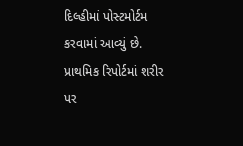દિલ્હીમાં પોસ્ટમોર્ટમ કરવામાં આવ્યું છે. પ્રાથમિક રિપોર્ટમાં શરીર પર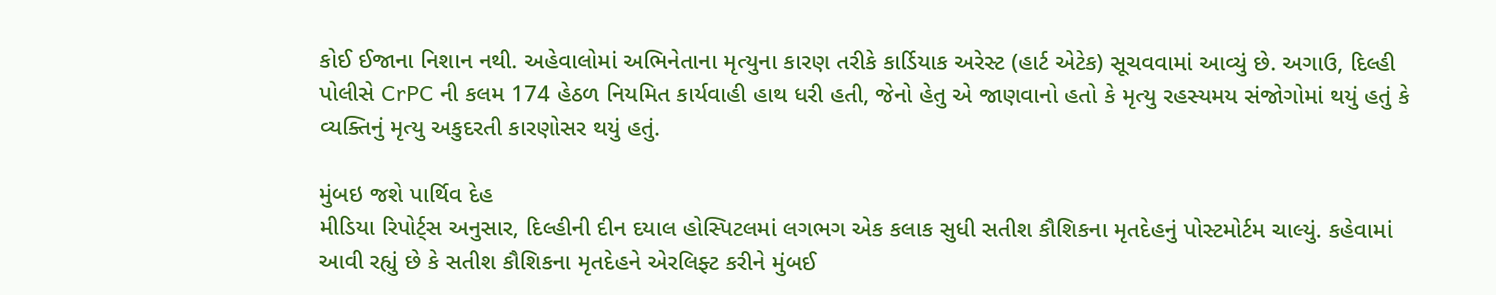કોઈ ઈજાના નિશાન નથી. અહેવાલોમાં અભિનેતાના મૃત્યુના કારણ તરીકે કાર્ડિયાક અરેસ્ટ (હાર્ટ એટેક) સૂચવવામાં આવ્યું છે. અગાઉ, દિલ્હી પોલીસે CrPC ની કલમ 174 હેઠળ નિયમિત કાર્યવાહી હાથ ધરી હતી, જેનો હેતુ એ જાણવાનો હતો કે મૃત્યુ રહસ્યમય સંજોગોમાં થયું હતું કે વ્યક્તિનું મૃત્યુ અકુદરતી કારણોસર થયું હતું.

મુંબઇ જશે પાર્થિવ દેહ
મીડિયા રિપોર્ટ્સ અનુસાર, દિલ્હીની દીન દયાલ હોસ્પિટલમાં લગભગ એક કલાક સુધી સતીશ કૌશિકના મૃતદેહનું પોસ્ટમોર્ટમ ચાલ્યું. કહેવામાં આવી રહ્યું છે કે સતીશ કૌશિકના મૃતદેહને એરલિફ્ટ કરીને મુંબઈ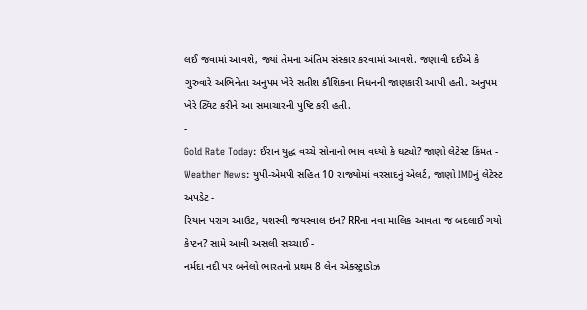લઈ જવામાં આવશે, જ્યાં તેમના અંતિમ સંસ્કાર કરવામાં આવશે. જણાવી દઈએ કે ગુરુવારે અભિનેતા અનુપમ ખેરે સતીશ કૌશિકના નિધનની જાણકારી આપી હતી. અનુપમ ખેરે ટ્વિટ કરીને આ સમાચારની પુષ્ટિ કરી હતી.
-
Gold Rate Today: ઈરાન યુદ્ધ વચ્ચે સોનાનો ભાવ વધ્યો કે ઘટ્યો? જાણો લેટેસ્ટ કિંમત -
Weather News: યુપી-એમપી સહિત 10 રાજ્યોમાં વરસાદનું એલર્ટ, જાણો IMDનું લેટેસ્ટ અપડેટ -
રિયાન પરાગ આઉટ, યશસ્વી જયસ્વાલ ઇન? RRના નવા માલિક આવતા જ બદલાઈ ગયો કેપ્ટન? સામે આવી અસલી સચ્ચાઈ -
નર્મદા નદી પર બનેલો ભારતનો પ્રથમ 8 લેન એક્સ્ટ્રાડોઝ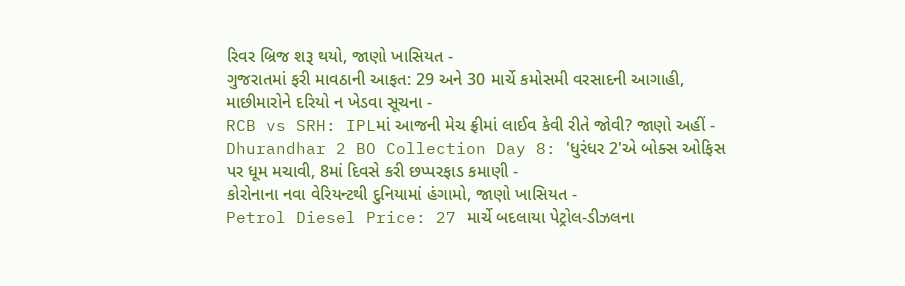રિવર બ્રિજ શરૂ થયો, જાણો ખાસિયત -
ગુજરાતમાં ફરી માવઠાની આફત: 29 અને 30 માર્ચે કમોસમી વરસાદની આગાહી, માછીમારોને દરિયો ન ખેડવા સૂચના -
RCB vs SRH: IPLમાં આજની મેચ ફ્રીમાં લાઈવ કેવી રીતે જોવી? જાણો અહીં -
Dhurandhar 2 BO Collection Day 8: 'ધુરંધર 2'એ બોક્સ ઓફિસ પર ધૂમ મચાવી, 8માં દિવસે કરી છપ્પરફાડ કમાણી -
કોરોનાના નવા વેરિયન્ટથી દુનિયામાં હંગામો, જાણો ખાસિયત -
Petrol Diesel Price: 27 માર્ચે બદલાયા પેટ્રોલ-ડીઝલના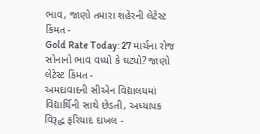ભાવ, જાણો તમારા શહેરની લેટેસ્ટ કિંમત -
Gold Rate Today: 27 માર્ચના રોજ સોનાનો ભાવ વધ્યો કે ઘટ્યો? જાણો લેટેસ્ટ કિંમત -
અમદાવાદની સીએન વિદ્યાલયમાં વિદ્યાર્થિની સાથે છેડતી, અધ્યાપક વિરૂદ્ધ ફરિયાદ દાખલ -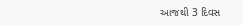આજથી 3 દિવસ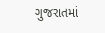ગુજરાતમાં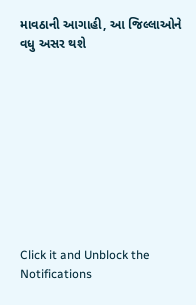માવઠાની આગાહી, આ જિલ્લાઓને વધુ અસર થશે










Click it and Unblock the Notifications